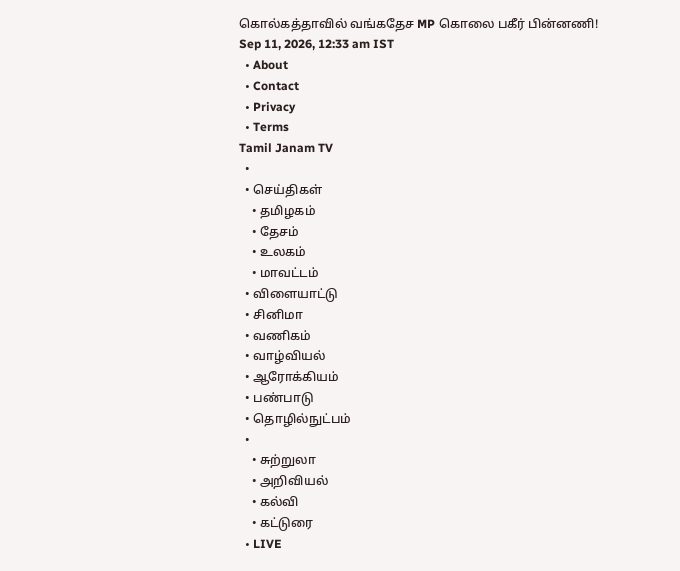கொல்கத்தாவில் வங்கதேச MP கொலை பகீர் பின்னணி!
Sep 11, 2026, 12:33 am IST
  • About
  • Contact
  • Privacy
  • Terms
Tamil Janam TV
  •
  • செய்திகள்
    • தமிழகம்
    • தேசம்
    • உலகம்
    • மாவட்டம்
  • விளையாட்டு
  • சினிமா
  • வணிகம்
  • வாழ்வியல்
  • ஆரோக்கியம்
  • பண்பாடு
  • தொழில்நுட்பம்
  •
    • சுற்றுலா
    • அறிவியல்
    • கல்வி
    • கட்டுரை
  • LIVE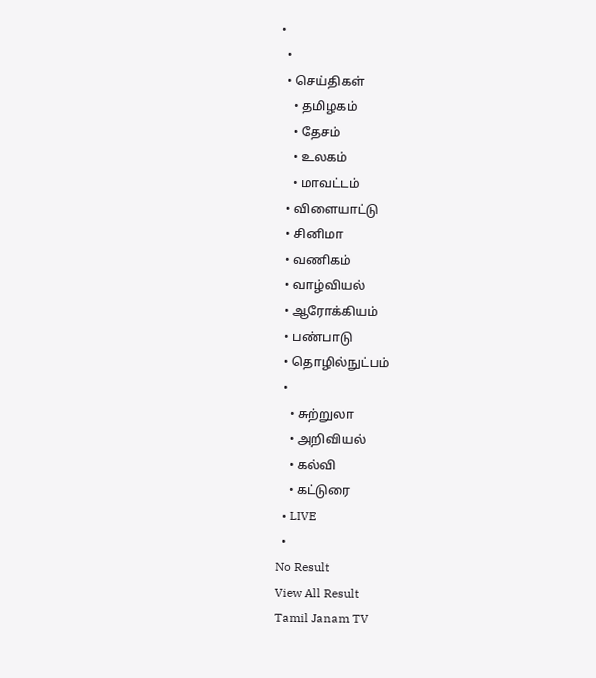•
  •
  • செய்திகள்
    • தமிழகம்
    • தேசம்
    • உலகம்
    • மாவட்டம்
  • விளையாட்டு
  • சினிமா
  • வணிகம்
  • வாழ்வியல்
  • ஆரோக்கியம்
  • பண்பாடு
  • தொழில்நுட்பம்
  •
    • சுற்றுலா
    • அறிவியல்
    • கல்வி
    • கட்டுரை
  • LIVE
  •
No Result
View All Result
Tamil Janam TV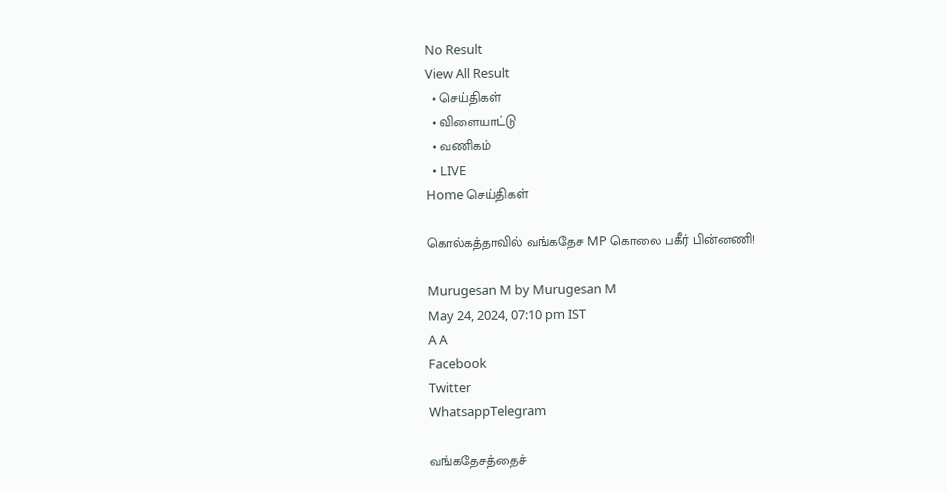No Result
View All Result
  • செய்திகள்
  • விளையாட்டு
  • வணிகம்
  • LIVE
Home செய்திகள்

கொல்கத்தாவில் வங்கதேச MP கொலை பகீர் பின்னணி!

Murugesan M by Murugesan M
May 24, 2024, 07:10 pm IST
A A
Facebook
Twitter
WhatsappTelegram

வங்கதேசத்தைச்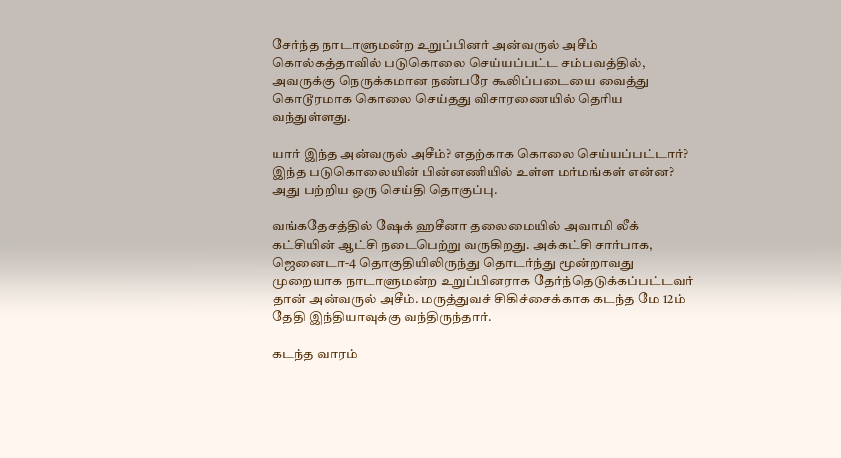சேர்ந்த நாடாளுமன்ற உறுப்பினர் அன்வருல் அசீம் கொல்கத்தாவில் படுகொலை செய்யப்பட்ட சம்பவத்தில், அவருக்கு நெருக்கமான நண்பரே கூலிப்படையை வைத்து கொடூரமாக கொலை செய்தது விசாரணையில் தெரிய வந்துள்ளது.

யார் இந்த அன்வருல் அசீம்? எதற்காக கொலை செய்யப்பட்டார்? இந்த படுகொலையின் பின்னணியில் உள்ள மர்மங்கள் என்ன? அது பற்றிய ஒரு செய்தி தொகுப்பு.

வங்கதேசத்தில் ஷேக் ஹசீனா தலைமையில் அவாமி லீக் கட்சியின் ஆட்சி நடைபெற்று வருகிறது. அக்கட்சி சார்பாக, ஜெனைடா-4 தொகுதியிலிருந்து தொடர்ந்து மூன்றாவது முறையாக நாடாளுமன்ற உறுப்பினராக தேர்ந்தெடுக்கப்பட்டவர் தான் அன்வருல் அசீம். மருத்துவச் சிகிச்சைக்காக கடந்த மே 12ம் தேதி இந்தியாவுக்கு வந்திருந்தார்.

கடந்த வாரம்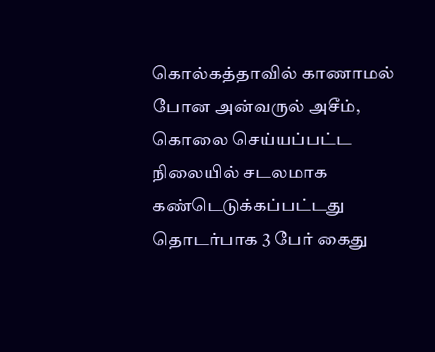கொல்கத்தாவில் காணாமல் போன அன்வருல் அசீம், கொலை செய்யப்பட்ட நிலையில் சடலமாக கண்டெடுக்கப்பட்டது தொடர்பாக 3 பேர் கைது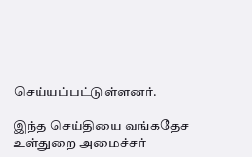செய்யப்பட்டுள்ளனர்.

இந்த செய்தியை வங்கதேச உள்துறை அமைச்சர்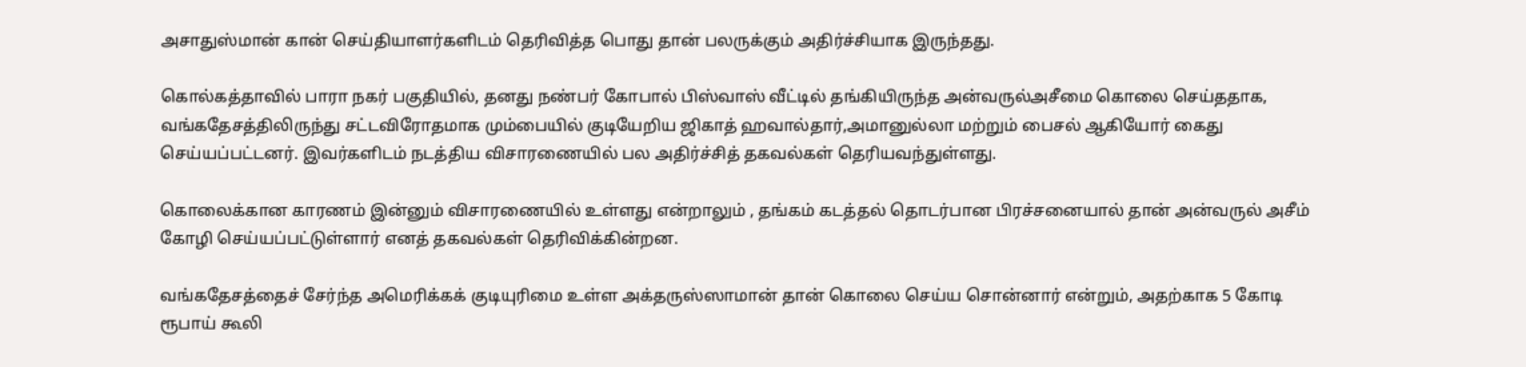அசாதுஸ்மான் கான் செய்தியாளர்களிடம் தெரிவித்த பொது தான் பலருக்கும் அதிர்ச்சியாக இருந்தது.

கொல்கத்தாவில் பாரா நகர் பகுதியில், தனது நண்பர் கோபால் பிஸ்வாஸ் வீட்டில் தங்கியிருந்த அன்வருல்அசீமை கொலை செய்ததாக, வங்கதேசத்திலிருந்து சட்டவிரோதமாக மும்பையில் குடியேறிய ஜிகாத் ஹவால்தார்,அமானுல்லா மற்றும் பைசல் ஆகியோர் கைது செய்யப்பட்டனர். இவர்களிடம் நடத்திய விசாரணையில் பல அதிர்ச்சித் தகவல்கள் தெரியவந்துள்ளது.

கொலைக்கான காரணம் இன்னும் விசாரணையில் உள்ளது என்றாலும் , தங்கம் கடத்தல் தொடர்பான பிரச்சனையால் தான் அன்வருல் அசீம் கோழி செய்யப்பட்டுள்ளார் எனத் தகவல்கள் தெரிவிக்கின்றன.

வங்கதேசத்தைச் சேர்ந்த அமெரிக்கக் குடியுரிமை உள்ள அக்தருஸ்ஸாமான் தான் கொலை செய்ய சொன்னார் என்றும், அதற்காக 5 கோடி ரூபாய் கூலி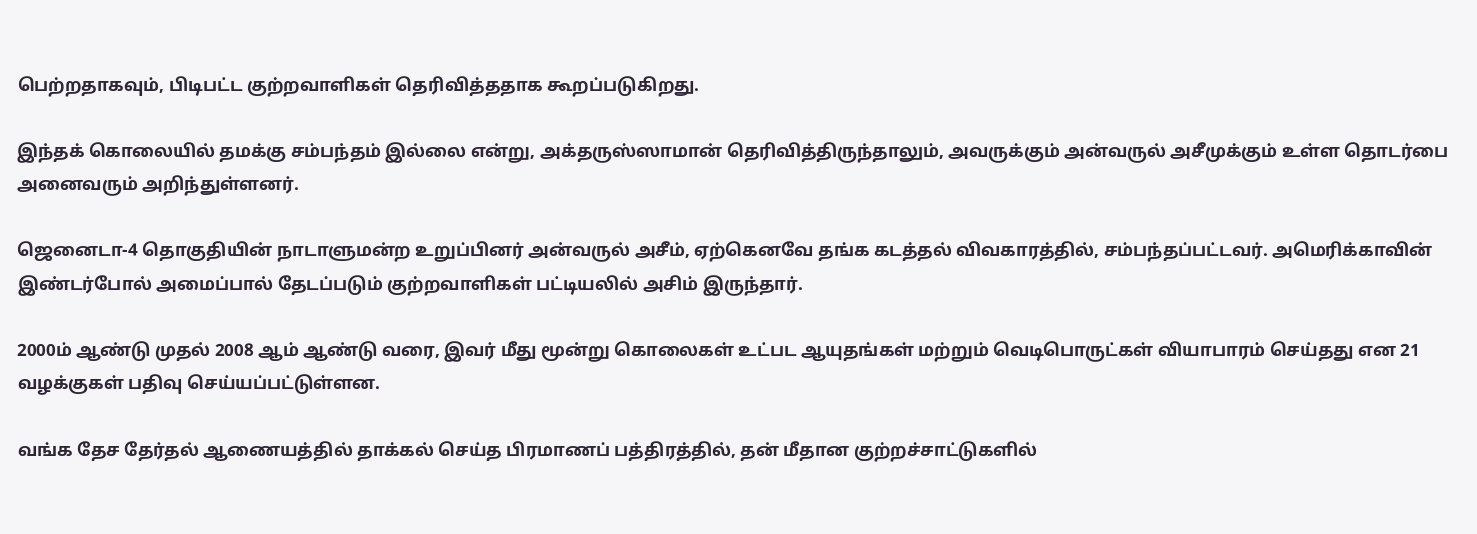பெற்றதாகவும், பிடிபட்ட குற்றவாளிகள் தெரிவித்ததாக கூறப்படுகிறது.

இந்தக் கொலையில் தமக்கு சம்பந்தம் இல்லை என்று, அக்தருஸ்ஸாமான் தெரிவித்திருந்தாலும், அவருக்கும் அன்வருல் அசீமுக்கும் உள்ள தொடர்பை அனைவரும் அறிந்துள்ளனர்.

ஜெனைடா-4 தொகுதியின் நாடாளுமன்ற உறுப்பினர் அன்வருல் அசீம், ஏற்கெனவே தங்க கடத்தல் விவகாரத்தில், சம்பந்தப்பட்டவர். அமெரிக்காவின் இண்டர்போல் அமைப்பால் தேடப்படும் குற்றவாளிகள் பட்டியலில் அசிம் இருந்தார்.

2000ம் ஆண்டு முதல் 2008 ஆம் ஆண்டு வரை, இவர் மீது மூன்று கொலைகள் உட்பட ஆயுதங்கள் மற்றும் வெடிபொருட்கள் வியாபாரம் செய்தது என 21 வழக்குகள் பதிவு செய்யப்பட்டுள்ளன.

வங்க தேச தேர்தல் ஆணையத்தில் தாக்கல் செய்த பிரமாணப் பத்திரத்தில், தன் மீதான குற்றச்சாட்டுகளில்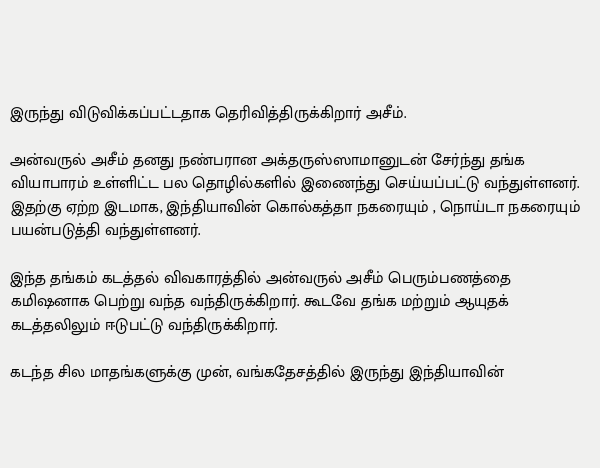இருந்து விடுவிக்கப்பட்டதாக தெரிவித்திருக்கிறார் அசீம்.

அன்வருல் அசீம் தனது நண்பரான அக்தருஸ்ஸாமானுடன் சேர்ந்து தங்க வியாபாரம் உள்ளிட்ட பல தொழில்களில் இணைந்து செய்யப்பட்டு வந்துள்ளனர். இதற்கு ஏற்ற இடமாக, இந்தியாவின் கொல்கத்தா நகரையும் , நொய்டா நகரையும் பயன்படுத்தி வந்துள்ளனர்.

இந்த தங்கம் கடத்தல் விவகாரத்தில் அன்வருல் அசீம் பெரும்பணத்தை கமிஷனாக பெற்று வந்த வந்திருக்கிறார். கூடவே தங்க மற்றும் ஆயுதக் கடத்தலிலும் ஈடுபட்டு வந்திருக்கிறார்.

கடந்த சில மாதங்களுக்கு முன், வங்கதேசத்தில் இருந்து இந்தியாவின்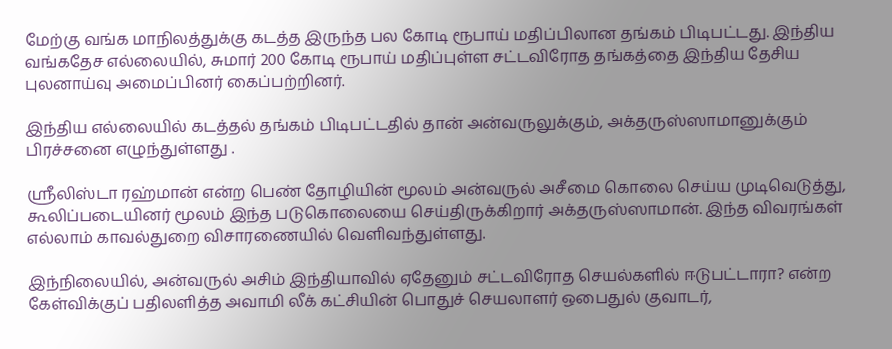மேற்கு வங்க மாநிலத்துக்கு கடத்த இருந்த பல கோடி ரூபாய் மதிப்பிலான தங்கம் பிடிபட்டது. இந்திய வங்கதேச எல்லையில், சுமார் 200 கோடி ரூபாய் மதிப்புள்ள சட்டவிரோத தங்கத்தை இந்திய தேசிய புலனாய்வு அமைப்பினர் கைப்பற்றினர்.

இந்திய எல்லையில் கடத்தல் தங்கம் பிடிபட்டதில் தான் அன்வருலுக்கும், அக்தருஸ்ஸாமானுக்கும் பிரச்சனை எழுந்துள்ளது .

ஸ்ரீலிஸ்டா ரஹ்மான் என்ற பெண் தோழியின் மூலம் அன்வருல் அசீமை கொலை செய்ய முடிவெடுத்து, கூலிப்படையினர் மூலம் இந்த படுகொலையை செய்திருக்கிறார் அக்தருஸ்ஸாமான். இந்த விவரங்கள் எல்லாம் காவல்துறை விசாரணையில் வெளிவந்துள்ளது.

இந்நிலையில், அன்வருல் அசிம் இந்தியாவில் ஏதேனும் சட்டவிரோத செயல்களில் ஈடுபட்டாரா? என்ற கேள்விக்குப் பதிலளித்த அவாமி லீக் கட்சியின் பொதுச் செயலாளர் ஒபைதுல் குவாடர்,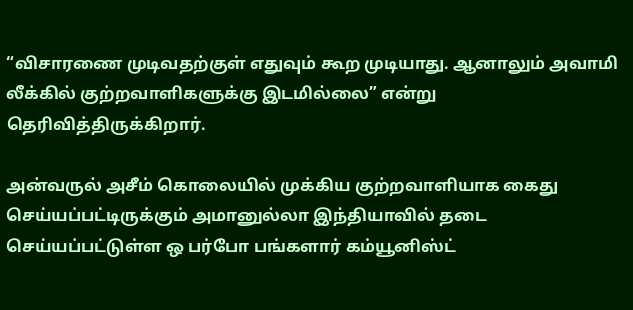“விசாரணை முடிவதற்குள் எதுவும் கூற முடியாது. ஆனாலும் அவாமி லீக்கில் குற்றவாளிகளுக்கு இடமில்லை” என்று தெரிவித்திருக்கிறார்.

அன்வருல் அசீம் கொலையில் முக்கிய குற்றவாளியாக கைது செய்யப்பட்டிருக்கும் அமானுல்லா இந்தியாவில் தடை செய்யப்பட்டுள்ள ஒ பர்போ பங்களார் கம்யூனிஸ்ட்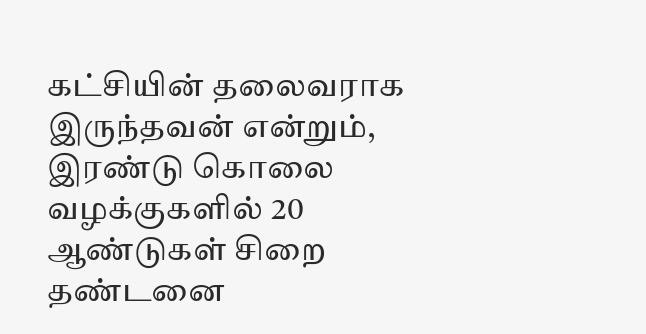கட்சியின் தலைவராக இருந்தவன் என்றும், இரண்டு கொலை வழக்குகளில் 20 ஆண்டுகள் சிறை தண்டனை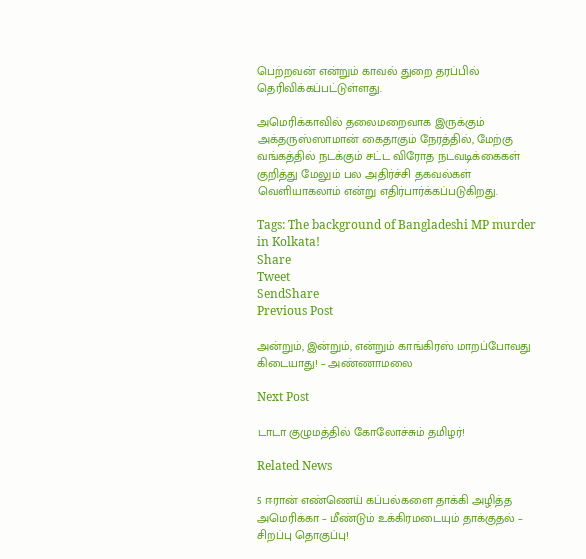பெற்றவன் என்றும் காவல் துறை தரப்பில் தெரிவிக்கப்பட்டுள்ளது.

அமெரிக்காவில் தலைமறைவாக இருக்கும் அக்தருஸ்ஸாமான் கைதாகும் நேரத்தில், மேற்கு வங்கத்தில் நடக்கும் சட்ட விரோத நடவடிக்கைகள் குறித்து மேலும் பல அதிர்ச்சி தகவல்கள் வெளியாகலாம் என்று எதிர்பார்க்கப்படுகிறது.

Tags: The background of Bangladeshi MP murder in Kolkata!
Share
Tweet
SendShare
Previous Post

அன்றும், இன்றும், என்றும் காங்கிரஸ் மாறப்போவது கிடையாது! – அண்ணாமலை

Next Post

டாடா குழுமத்தில் கோலோச்சும் தமிழர்!

Related News

5 ஈரான் எண்ணெய் கப்பல்களை தாக்கி அழித்த அமெரிக்கா – மீண்டும் உக்கிரமடையும் தாக்குதல் – சிறப்பு தொகுப்பு!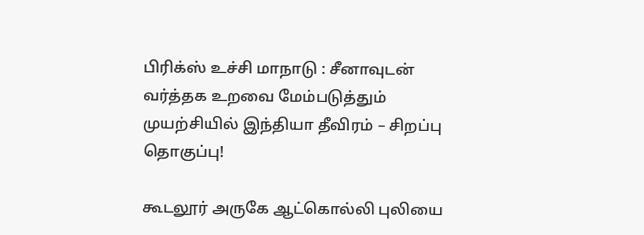பிரிக்ஸ் உச்சி மாநாடு : சீனாவுடன் வர்த்தக உறவை மேம்படுத்தும் முயற்சியில் இந்தியா தீவிரம் – சிறப்பு தொகுப்பு!

கூடலூர் அருகே ஆட்கொல்லி புலியை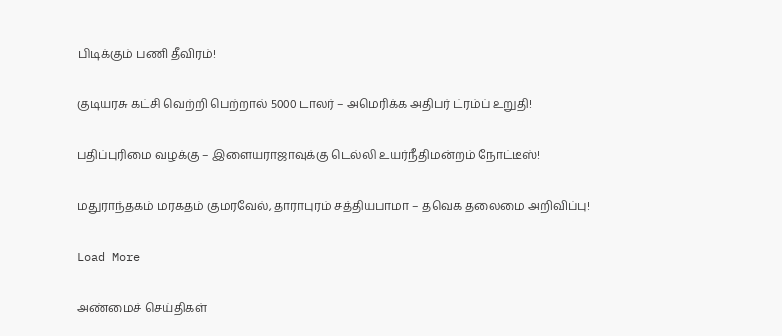பிடிக்கும் பணி தீவிரம்!

குடியரசு கட்சி வெற்றி பெற்றால் 5000 டாலர் – அமெரிக்க அதிபர் ட்ரம்ப் உறுதி!

பதிப்புரிமை வழக்கு – இளையராஜாவுக்கு டெல்லி உயர்நீதிமன்றம் நோட்டீஸ்!

மதுராந்தகம் மரகதம் குமரவேல், தாராபுரம் சத்தியபாமா – தவெக தலைமை அறிவிப்பு!

Load More

அண்மைச் செய்திகள்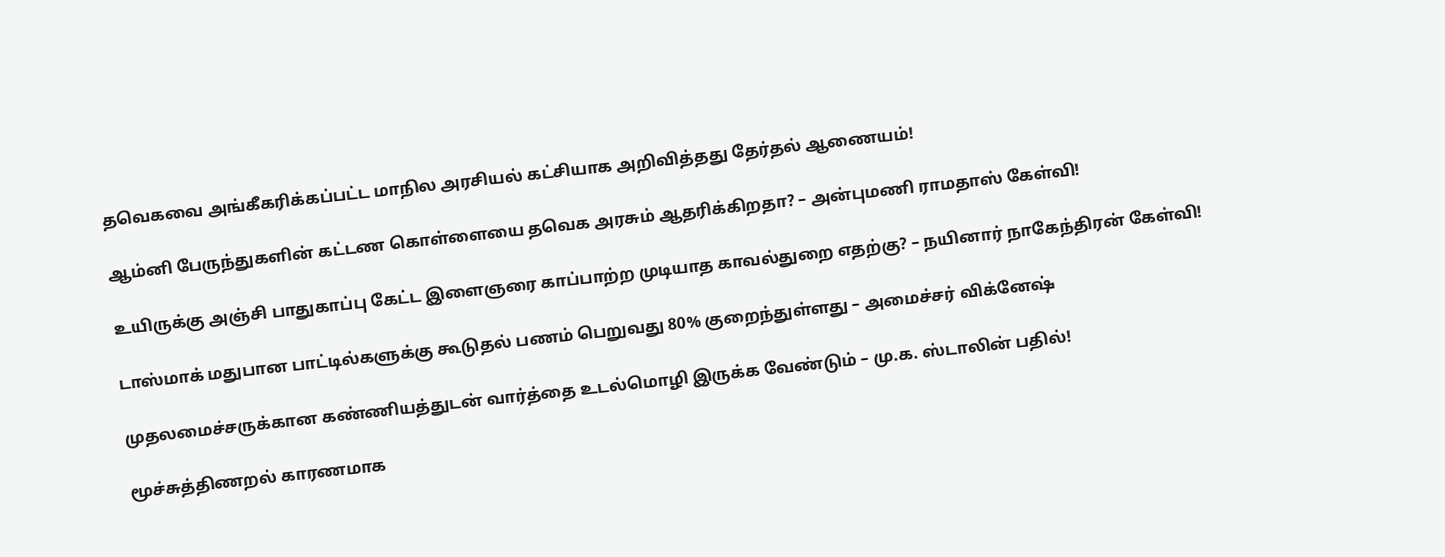தவெகவை அங்கீகரிக்கப்பட்ட மாநில அரசியல் கட்சியாக அறிவித்தது தேர்தல் ஆணையம்!

ஆம்னி பேருந்துகளின் கட்டண கொள்ளையை தவெக அரசும் ஆதரிக்கிறதா? – அன்புமணி ராமதாஸ் கேள்வி!

உயிருக்கு அஞ்சி பாதுகாப்பு கேட்ட இளைஞரை காப்பாற்ற முடியாத காவல்துறை எதற்கு? – நயினார் நாகேந்திரன் கேள்வி!

டாஸ்மாக் மதுபான பாட்டில்களுக்கு கூடுதல் பணம் பெறுவது 80% குறைந்துள்ளது – அமைச்சர் விக்னேஷ்

முதலமைச்சருக்கான கண்ணியத்துடன் வார்த்தை உடல்மொழி இருக்க வேண்டும் – மு.க. ஸ்டாலின் பதில்!

மூச்சுத்திணறல் காரணமாக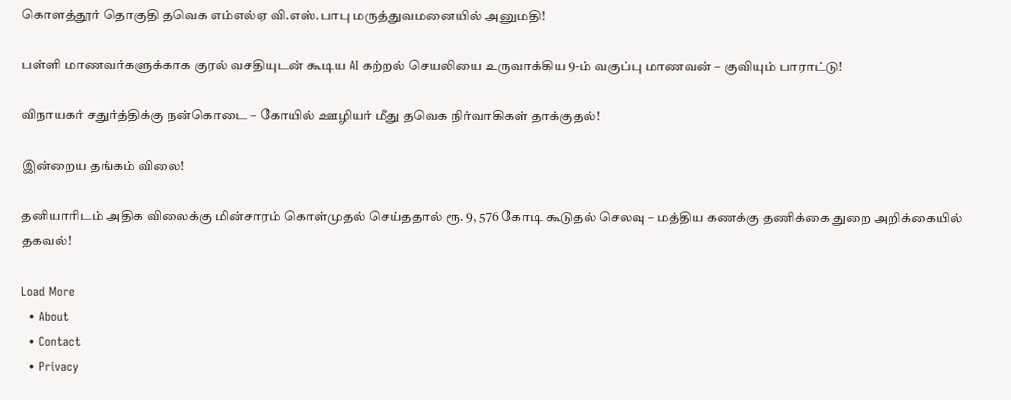கொளத்தூர் தொகுதி தவெக எம்எல்ஏ வி.எஸ்.பாபு மருத்துவமனையில் அனுமதி!

பள்ளி மாணவர்களுக்காக குரல் வசதியுடன் கூடிய AI கற்றல் செயலியை உருவாக்கிய 9-ம் வகுப்பு மாணவன் – குவியும் பாராட்டு!

விநாயகர் சதுர்த்திக்கு நன்கொடை – கோயில் ஊழியர் மீது தவெக நிர்வாகிகள் தாக்குதல்!

இன்றைய தங்கம் விலை!

தனியாரிடம் அதிக விலைக்கு மின்சாரம் கொள்முதல் செய்ததால் ரூ. 9, 576 கோடி கூடுதல் செலவு – மத்திய கணக்கு தணிக்கை துறை அறிக்கையில் தகவல்!

Load More
  • About
  • Contact
  • Privacy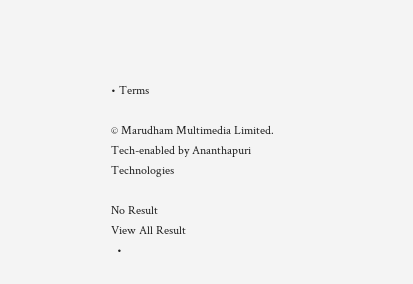• Terms

© Marudham Multimedia Limited.
Tech-enabled by Ananthapuri Technologies

No Result
View All Result
  •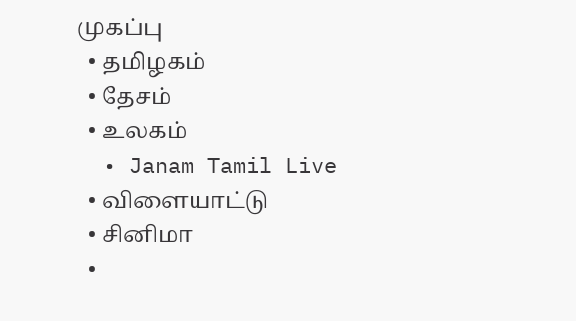முகப்பு
  • தமிழகம்
  • தேசம்
  • உலகம்
  • Janam Tamil Live
  • விளையாட்டு
  • சினிமா
  •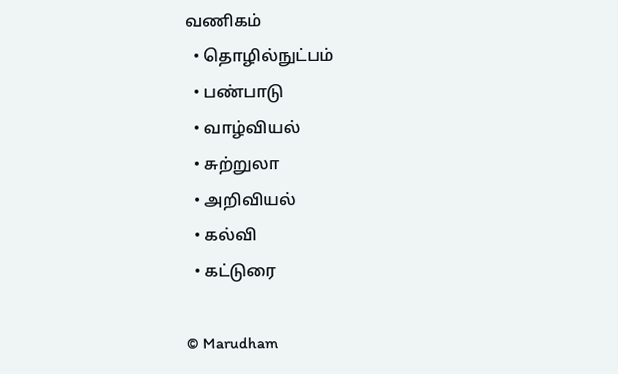வணிகம்
  • தொழில்நுட்பம்
  • பண்பாடு
  • வாழ்வியல்
  • சுற்றுலா
  • அறிவியல்
  • கல்வி
  • கட்டுரை

© Marudham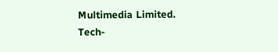Multimedia Limited.
Tech-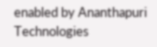enabled by Ananthapuri Technologies